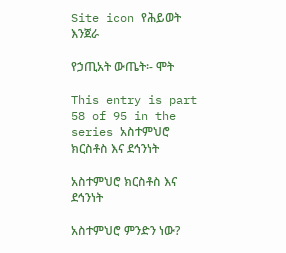Site icon የሕይወት እንጀራ

የኃጢአት ውጤት፡- ሞት

This entry is part 58 of 95 in the series አስተምህሮ ክርስቶስ እና ደኅንነት

አስተምህሮ ክርስቶስ እና ደኅንነት

አስተምህሮ ምንድን ነው?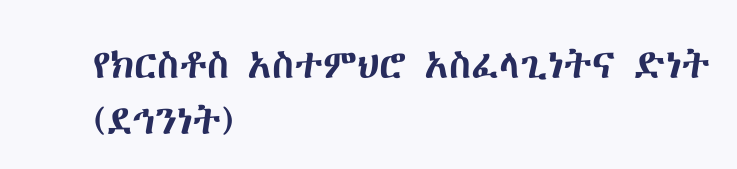የክርስቶስ አስተምህሮ አስፈላጊነትና ድነት (ደኅንነት)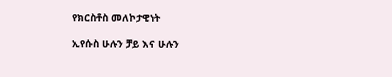የክርስቶስ መለኮታዊነት

ኢየሱስ ሁሉን ቻይ እና ሁሉን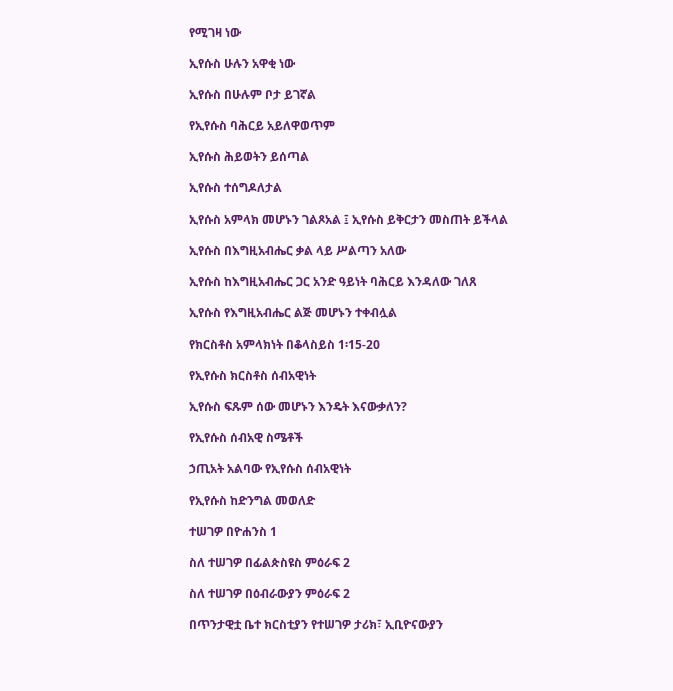የሚገዛ ነው

ኢየሱስ ሁሉን አዋቂ ነው

ኢየሱስ በሁሉም ቦታ ይገኛል

የኢየሱስ ባሕርይ አይለዋወጥም

ኢየሱስ ሕይወትን ይሰጣል

ኢየሱስ ተሰግዶለታል

ኢየሱስ አምላክ መሆኑን ገልጾአል ፤ ኢየሱስ ይቅርታን መስጠት ይችላል

ኢየሱስ በእግዚአብሔር ቃል ላይ ሥልጣን አለው

ኢየሱስ ከእግዚአብሔር ጋር አንድ ዓይነት ባሕርይ እንዳለው ገለጸ

ኢየሱስ የእግዚአብሔር ልጅ መሆኑን ተቀብሏል

የክርስቶስ አምላክነት በቆላስይስ 1፡15-20

የኢየሱስ ክርስቶስ ሰብአዊነት

ኢየሱስ ፍጹም ሰው መሆኑን እንዴት እናውቃለን?

የኢየሱስ ሰብአዊ ስሜቶች

ኃጢአት አልባው የኢየሱስ ሰብአዊነት

የኢየሱስ ከድንግል መወለድ

ተሠገዎ በዮሐንስ 1

ስለ ተሠገዎ በፊልጵስዩስ ምዕራፍ 2

ስለ ተሠገዎ በዕብራውያን ምዕራፍ 2

በጥንታዊቷ ቤተ ክርስቲያን የተሠገዎ ታሪክ፣ ኢቢዮናውያን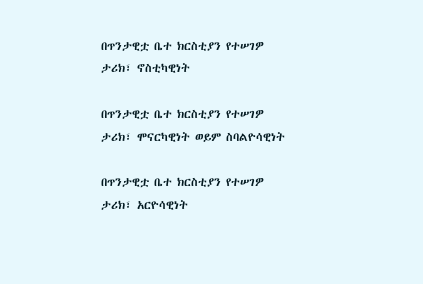በጥንታዊቷ ቤተ ክርስቲያን የተሠገዎ ታሪክ፣ ኖስቲካዊነት

በጥንታዊቷ ቤተ ክርስቲያን የተሠገዎ ታሪክ፣ ሞናርካዊነት ወይም ስባልዮሳዊነት

በጥንታዊቷ ቤተ ክርስቲያን የተሠገዎ ታሪክ፣ አርዮሳዊነት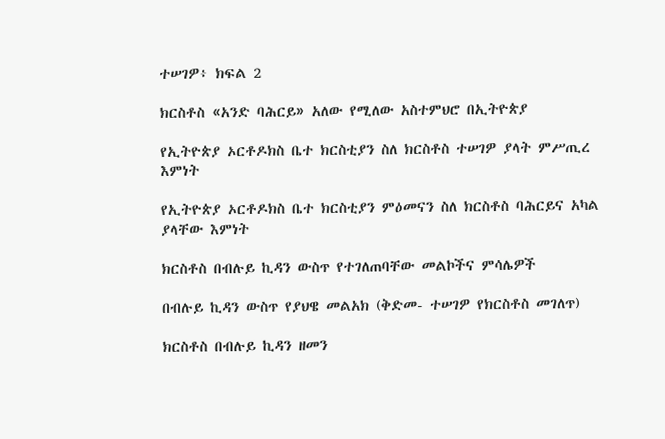ተሠገዎ፥ ክፍል 2

ክርስቶስ «አንድ ባሕርይ» አለው የሚለው አስተምህሮ በኢትዮጵያ

የኢትዮጵያ ኦርቶዶክስ ቤተ ክርስቲያን ስለ ክርስቶስ ተሠገዎ ያላት ምሥጢረ እምነት

የኢትዮጵያ ኦርቶዶክስ ቤተ ክርስቲያን ምዕመናን ስለ ክርስቶስ ባሕርይና አካል ያላቸው እምነት

ክርስቶስ በብሉይ ኪዳን ውስጥ የተገለጠባቸው መልኮችና ምሳሌዎች

በብሉይ ኪዳን ውስጥ የያህዌ መልአክ (ቅድመ- ተሠገዎ የክርስቶስ መገለጥ)

ክርስቶስ በብሉይ ኪዳን ዘመን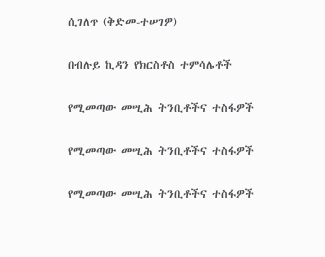ሲገለጥ (ቅድመ-ተሠገዎ)

በብሉይ ኪዳን የክርስቶስ ተምሳሌቶች

የሚመጣው መሢሕ ትንቢቶችና ተስፋዎች

የሚመጣው መሢሕ ትንቢቶችና ተስፋዎች

የሚመጣው መሢሕ ትንቢቶችና ተስፋዎች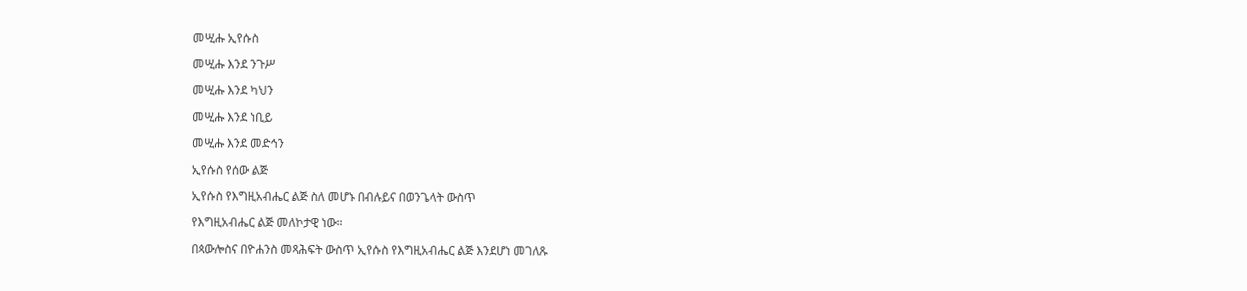መሢሑ ኢየሱስ

መሢሑ እንደ ንጉሥ

መሢሑ እንደ ካህን

መሢሑ እንደ ነቢይ

መሢሑ እንደ መድኅን

ኢየሱስ የሰው ልጅ

ኢየሱስ የእግዚአብሔር ልጅ ስለ መሆኑ በብሉይና በወንጌላት ውስጥ

የእግዚአብሔር ልጅ መለኮታዊ ነው።

በጳውሎስና በዮሐንስ መጻሕፍት ውስጥ ኢየሱስ የእግዚአብሔር ልጅ እንደሆነ መገለጹ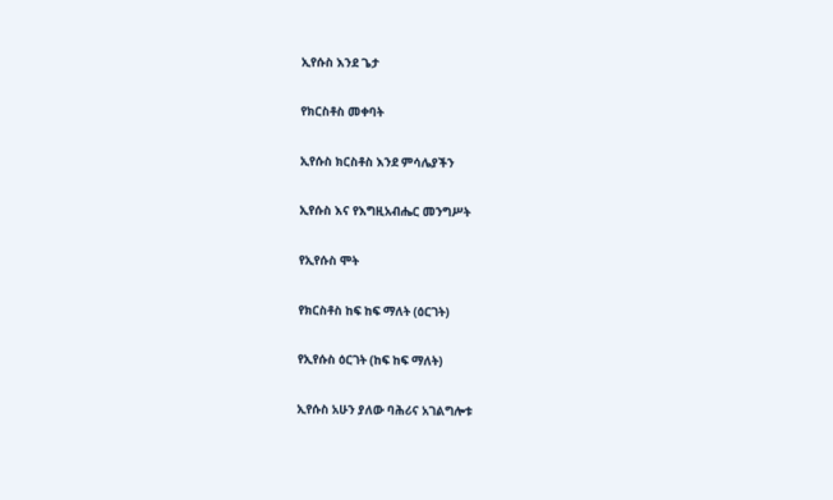ኢየሱስ እንደ ጌታ

የክርስቶስ መቀባት

ኢየሱስ ክርስቶስ እንደ ምሳሌያችን

ኢየሱስ እና የእግዚአብሔር መንግሥት

የኢየሱስ ሞት

የክርስቶስ ከፍ ከፍ ማለት (ዕርገት)

የኢየሱስ ዕርገት (ከፍ ከፍ ማለት)

ኢየሱስ አሁን ያለው ባሕሪና አገልግሎቱ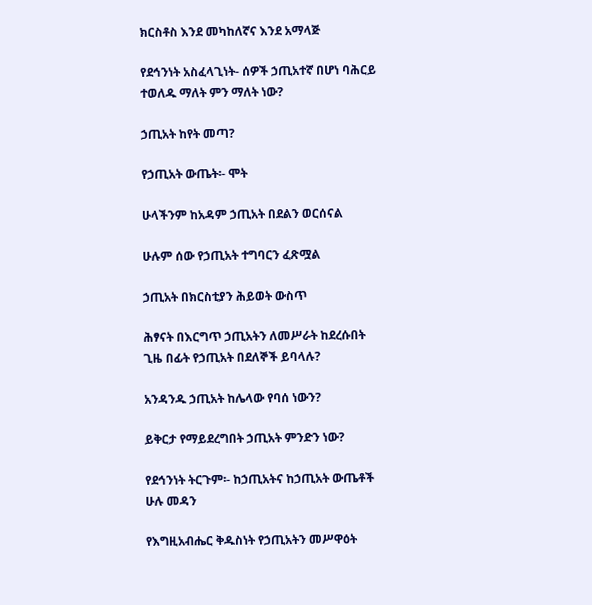ክርስቶስ እንደ መካከለኛና እንደ አማላጅ

የደኅንነት አስፈላጊነት- ሰዎች ኃጢአተኛ በሆነ ባሕርይ ተወለዱ ማለት ምን ማለት ነው?

ኃጢአት ከየት መጣ?

የኃጢአት ውጤት፡- ሞት

ሁላችንም ከአዳም ኃጢአት በደልን ወርሰናል

ሁሉም ሰው የኃጢአት ተግባርን ፈጽሟል

ኃጢአት በክርስቲያን ሕይወት ውስጥ

ሕፃናት በእርግጥ ኃጢአትን ለመሥራት ከደረሱበት ጊዜ በፊት የኃጢአት በደለኞች ይባላሉ?

አንዳንዱ ኃጢአት ከሌላው የባሰ ነውን?

ይቅርታ የማይደረግበት ኃጢአት ምንድን ነው?

የደኅንነት ትርጉም፡- ከኃጢአትና ከኃጢአት ውጤቶች ሁሉ መዳን

የእግዚአብሔር ቅዱስነት የኃጢአትን መሥዋዕት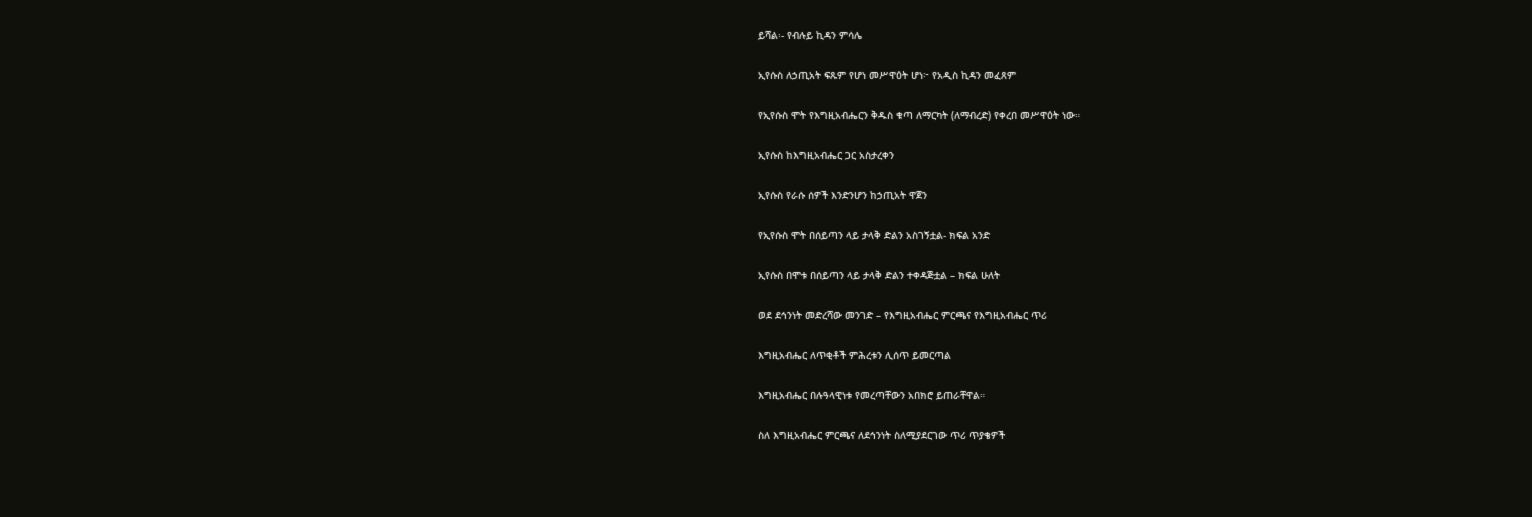ይሻል፡- የብሉይ ኪዳን ምሳሌ

ኢየሱስ ለኃጢአት ፍጹም የሆነ መሥዋዕት ሆነ፦ የአዲስ ኪዳን መፈጸም

የኢየሱስ ሞት የእግዚአብሔርን ቅዱስ ቁጣ ለማርካት (ለማብረድ) የቀረበ መሥዋዕት ነው።

ኢየሱስ ከእግዚአብሔር ጋር አስታረቀን

ኢየሱስ የራሱ ሰዎች እንድንሆን ከኃጢአት ዋጀን

የኢየሱስ ሞት በሰይጣን ላይ ታላቅ ድልን አስገኝቷል- ክፍል አንድ

ኢየሱስ በሞቱ በሰይጣን ላይ ታላቅ ድልን ተቀዳጅቷል – ክፍል ሁለት

ወደ ደኅንነት መድረሻው መንገድ – የእግዚአብሔር ምርጫና የእግዚአብሔር ጥሪ

እግዚአብሔር ለጥቂቶች ምሕረቱን ሊሰጥ ይመርጣል

እግዚአብሔር በሉዓላዊነቱ የመረጣቸውን አበክሮ ይጠራቸዋል።

ስለ እግዚአብሔር ምርጫና ለደኅንነት ስለሚያደርገው ጥሪ ጥያቄዎች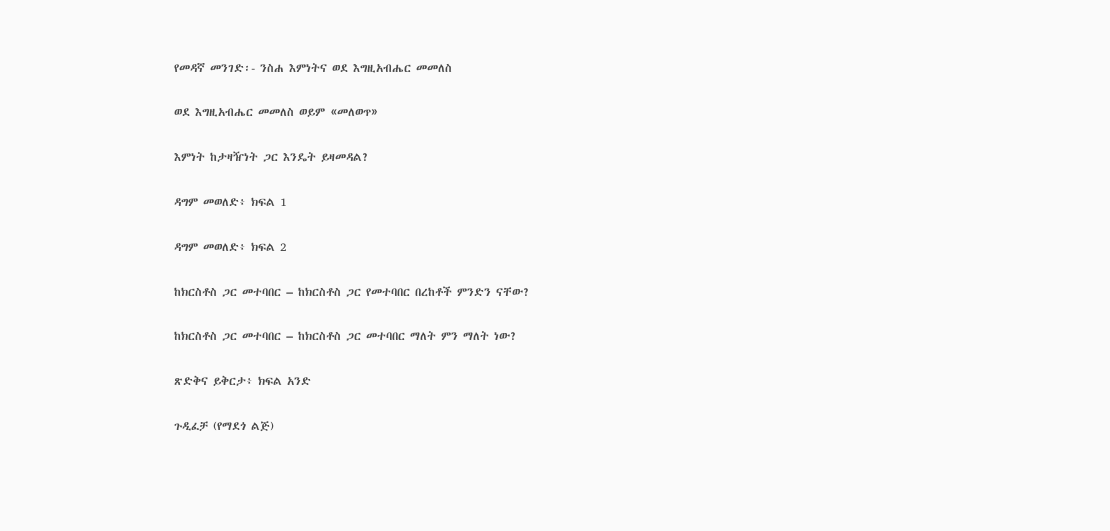የመዳኛ መንገድ፡- ንስሐ እምነትና ወደ እግዚአብሔር መመለስ

ወደ እግዚአብሔር መመለስ ወይም «መለወጥ»

እምነት ከታዛዥነት ጋር እንዴት ይዛመዳል?

ዳግም መወለድ፥ ክፍል 1

ዳግም መወለድ፥ ክፍል 2

ከክርስቶስ ጋር መተባበር – ከክርስቶስ ጋር የመተባበር በረከቶች ምንድን ናቸው?

ከክርስቶስ ጋር መተባበር – ከክርስቶስ ጋር መተባበር ማለት ምን ማለት ነው?

ጽድቅና ይቅርታ፥ ክፍል አንድ

ጉዲፈቻ (የማደጎ ልጅ)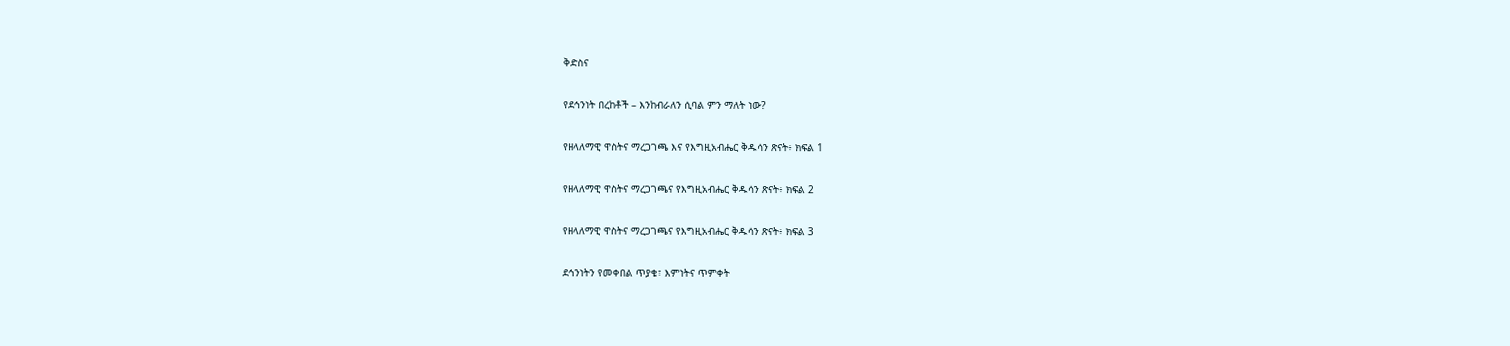ቅድስና

የደኅንነት በረከቶች – እንከብራለን ሲባል ምን ማለት ነው?

የዘላለማዊ ዋስትና ማረጋገጫ እና የእግዚአብሔር ቅዱሳን ጽናት፥ ክፍል 1

የዘላለማዊ ዋስትና ማረጋገጫና የእግዚአብሔር ቅዱሳን ጽናት፥ ክፍል 2

የዘላለማዊ ዋስትና ማረጋገጫና የእግዚአብሔር ቅዱሳን ጽናት፥ ክፍል 3

ደኅንነትን የመቀበል ጥያቄ፣ እምነትና ጥምቀት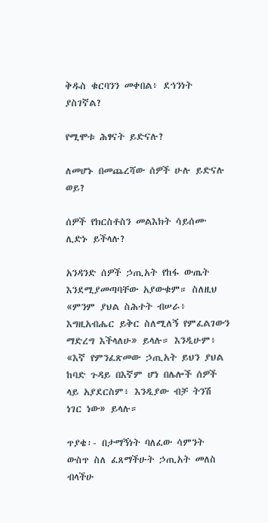ቅዱስ ቁርባንን መቀበል፥ ደኅንነት ያስገኛል?

የሚሞቱ ሕፃናት ይድናሉ?

ለመሆኑ በመጨረሻው ሰዎች ሁሉ ይድናሉ ወይ?

ሰዎች የክርስቶስን መልእክት ሳይሰሙ ሊድኑ ይችላሉ?

አንዳንድ ሰዎች ኃጢአት የከፋ ውጤት እንደሚያመጣባቸው አያውቁም። ስለዚህ «ምንም ያህል ስሕተት ብሠራ፥ እግዚአብሔር ይቅር ስለሚለኝ የምፈልገውን ማድረግ እችላለሁ» ይላሉ። እንዲሁም፥ «እኛ የምንፈጽመው ኃጢአት ይህን ያህል ከባድ ጉዳይ በእኛም ሆነ በሌሎች ሰዎች ላይ አያደርስም፥ እንዲያው ብቻ ትንሽ ነገር ነው» ይላሉ።

ጥያቄ፡- በታማኝነት ባለፈው ሳምንት ውስጥ ስለ ፈጸማችሁት ኃጢአት መለስ ብላችሁ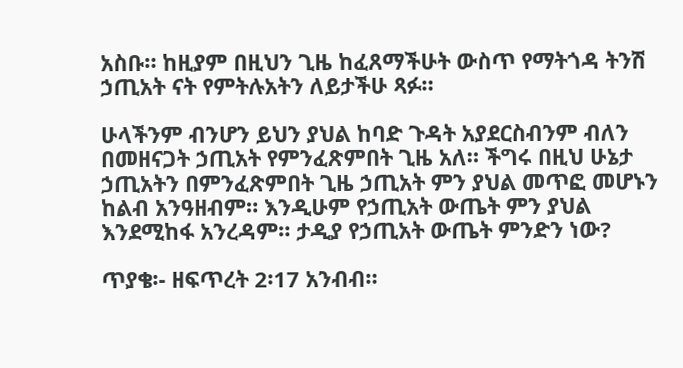አስቡ። ከዚያም በዚህን ጊዜ ከፈጸማችሁት ውስጥ የማትጎዳ ትንሽ ኃጢአት ናት የምትሉአትን ለይታችሁ ጻፉ።

ሁላችንም ብንሆን ይህን ያህል ከባድ ጉዳት አያደርስብንም ብለን በመዘናጋት ኃጢአት የምንፈጽምበት ጊዜ አለ። ችግሩ በዚህ ሁኔታ ኃጢአትን በምንፈጽምበት ጊዜ ኃጢአት ምን ያህል መጥፎ መሆኑን ከልብ አንዓዘብም። እንዲሁም የኃጢአት ውጤት ምን ያህል እንደሚከፋ አንረዳም። ታዲያ የኃጢአት ውጤት ምንድን ነው?

ጥያቄ፡- ዘፍጥረት 2፡17 አንብብ።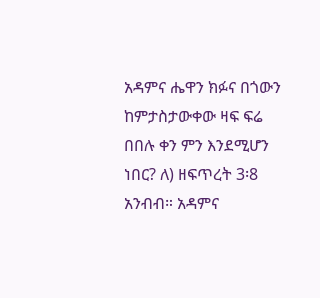አዳምና ሔዋን ክፉና በጎውን ከምታስታውቀው ዛፍ ፍሬ በበሉ ቀን ምን እንደሚሆን ነበር? ለ) ዘፍጥረት 3፡8 አንብብ። አዳምና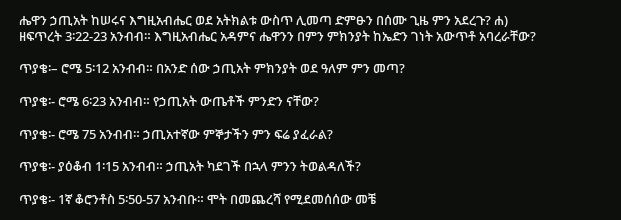ሔዋን ኃጢአት ከሠሩና እግዚአብሔር ወደ አትክልቱ ውስጥ ሊመጣ ድምፁን በሰሙ ጊዜ ምን አደረጉ? ሐ) ዘፍጥረት 3፡22-23 አንብብ። እግዚአብሔር አዳምና ሔዋንን በምን ምክንያት ከኤድን ገነት አውጥቶ አባረራቸው?

ጥያቄ፡– ሮሜ 5፡12 አንብብ። በአንድ ሰው ኃጢአት ምክንያት ወደ ዓለም ምን መጣ?

ጥያቄ፡- ሮሜ 6፡23 አንብብ። የኃጢአት ውጤቶች ምንድን ናቸው?

ጥያቄ፡- ሮሜ 75 አንብብ። ኃጢአተኛው ምኞታችን ምን ፍሬ ያፈራል?

ጥያቄ፡- ያዕቆብ 1፡15 አንብብ። ኃጢአት ካደገች በኋላ ምንን ትወልዳለች?

ጥያቄ፡- 1ኛ ቆሮንቶስ 5፡50-57 አንብቡ። ሞት በመጨረሻ የሚደመሰሰው መቼ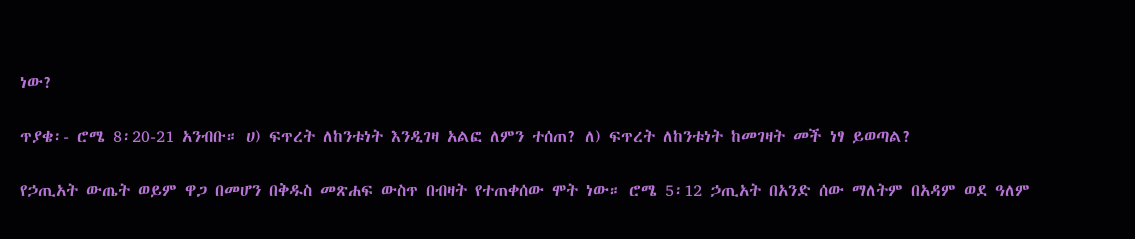ነው?

ጥያቄ፡- ሮሜ 8፡20-21 አንብቡ። ሀ) ፍጥረት ለከንቱነት እንዲገዛ አልፎ ለምን ተሰጠ? ለ) ፍጥረት ለከንቱነት ከመገዛት መች ነፃ ይወጣል?

የኃጢአት ውጤት ወይም ዋጋ በመሆን በቅዱስ መጽሐፍ ውስጥ በብዛት የተጠቀሰው ሞት ነው። ሮሜ 5፡12 ኃጢአት በአንድ ሰው ማለትም በአዳም ወደ ዓለም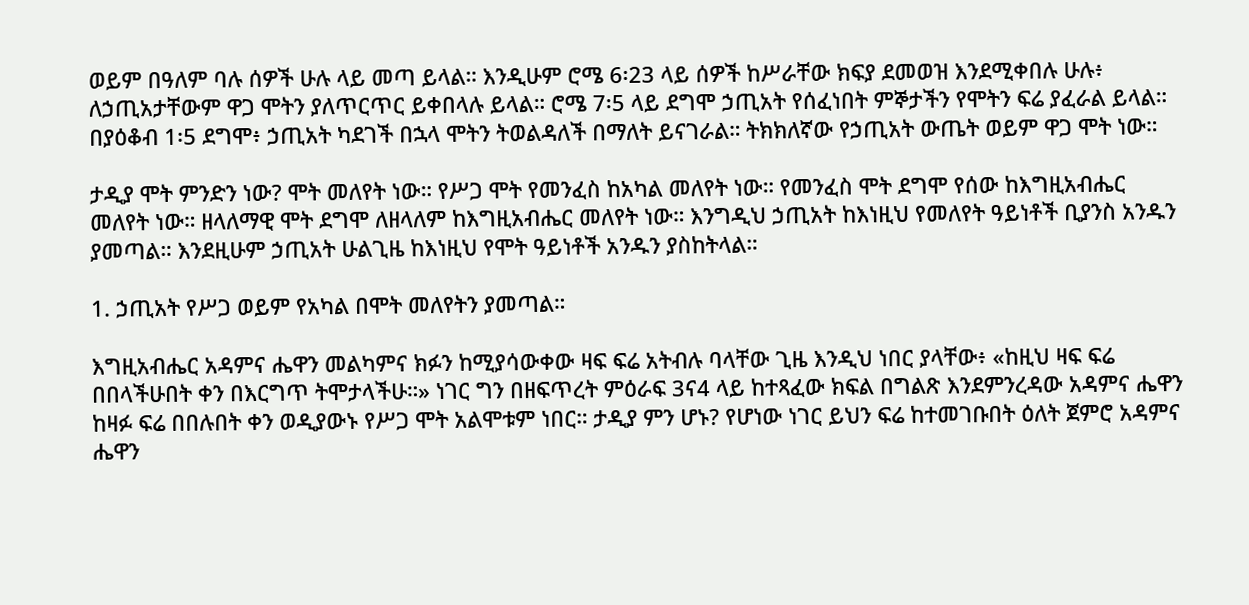ወይም በዓለም ባሉ ሰዎች ሁሉ ላይ መጣ ይላል። እንዲሁም ሮሜ 6፡23 ላይ ሰዎች ከሥራቸው ክፍያ ደመወዝ እንደሚቀበሉ ሁሉ፥ ለኃጢአታቸውም ዋጋ ሞትን ያለጥርጥር ይቀበላሉ ይላል። ሮሜ 7፡5 ላይ ደግሞ ኃጢአት የሰፈነበት ምኞታችን የሞትን ፍሬ ያፈራል ይላል። በያዕቆብ 1፡5 ደግሞ፥ ኃጢአት ካደገች በኋላ ሞትን ትወልዳለች በማለት ይናገራል። ትክክለኛው የኃጢአት ውጤት ወይም ዋጋ ሞት ነው።

ታዲያ ሞት ምንድን ነው? ሞት መለየት ነው። የሥጋ ሞት የመንፈስ ከአካል መለየት ነው። የመንፈስ ሞት ደግሞ የሰው ከእግዚአብሔር መለየት ነው። ዘላለማዊ ሞት ደግሞ ለዘላለም ከእግዚአብሔር መለየት ነው። እንግዲህ ኃጢአት ከእነዚህ የመለየት ዓይነቶች ቢያንስ አንዱን ያመጣል። እንደዚሁም ኃጢአት ሁልጊዜ ከእነዚህ የሞት ዓይነቶች አንዱን ያስከትላል።

1. ኃጢአት የሥጋ ወይም የአካል በሞት መለየትን ያመጣል።

እግዚአብሔር አዳምና ሔዋን መልካምና ክፉን ከሚያሳውቀው ዛፍ ፍሬ አትብሉ ባላቸው ጊዜ እንዲህ ነበር ያላቸው፥ «ከዚህ ዛፍ ፍሬ በበላችሁበት ቀን በእርግጥ ትሞታላችሁ።» ነገር ግን በዘፍጥረት ምዕራፍ 3ና4 ላይ ከተጻፈው ክፍል በግልጽ እንደምንረዳው አዳምና ሔዋን ከዛፉ ፍሬ በበሉበት ቀን ወዲያውኑ የሥጋ ሞት አልሞቱም ነበር። ታዲያ ምን ሆኑ? የሆነው ነገር ይህን ፍሬ ከተመገቡበት ዕለት ጀምሮ አዳምና ሔዋን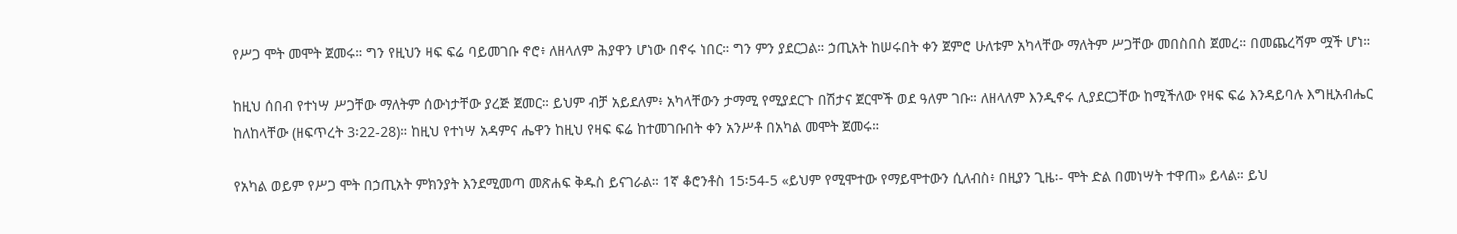የሥጋ ሞት መሞት ጀመሩ። ግን የዚህን ዛፍ ፍሬ ባይመገቡ ኖሮ፥ ለዘላለም ሕያዋን ሆነው በኖሩ ነበር። ግን ምን ያደርጋል። ኃጢአት ከሠሩበት ቀን ጀምሮ ሁለቱም አካላቸው ማለትም ሥጋቸው መበስበስ ጀመረ። በመጨረሻም ሟች ሆነ።

ከዚህ ሰበብ የተነሣ ሥጋቸው ማለትም ሰውነታቸው ያረጅ ጀመር። ይህም ብቻ አይደለም፥ አካላቸውን ታማሚ የሚያደርጉ በሽታና ጀርሞች ወደ ዓለም ገቡ። ለዘላለም እንዲኖሩ ሊያደርጋቸው ከሚችለው የዛፍ ፍሬ እንዳይባሉ እግዚአብሔር ከለከላቸው (ዘፍጥረት 3፡22-28)። ከዚህ የተነሣ አዳምና ሔዋን ከዚህ የዛፍ ፍሬ ከተመገቡበት ቀን አንሥቶ በአካል መሞት ጀመሩ።

የአካል ወይም የሥጋ ሞት በኃጢአት ምክንያት እንደሚመጣ መጽሐፍ ቅዱስ ይናገራል። 1ኛ ቆሮንቶስ 15፡54-5 «ይህም የሚሞተው የማይሞተውን ሲለብስ፥ በዚያን ጊዜ፡- ሞት ድል በመነሣት ተዋጠ» ይላል። ይህ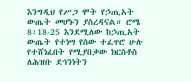እንግዲህ የሥጋ ሞት የኃጢአት ውጤት መሆኑን ያስረዳናል። ሮሜ 8፡18-25 እንደሚለው ከኃጢአት ውጤት የተነሣ የሰው ተፈጥሮ ሁሉ የተሸነፈበት የሚያበቃው ክርስቶስ ለሕዝቡ ደኅንነትን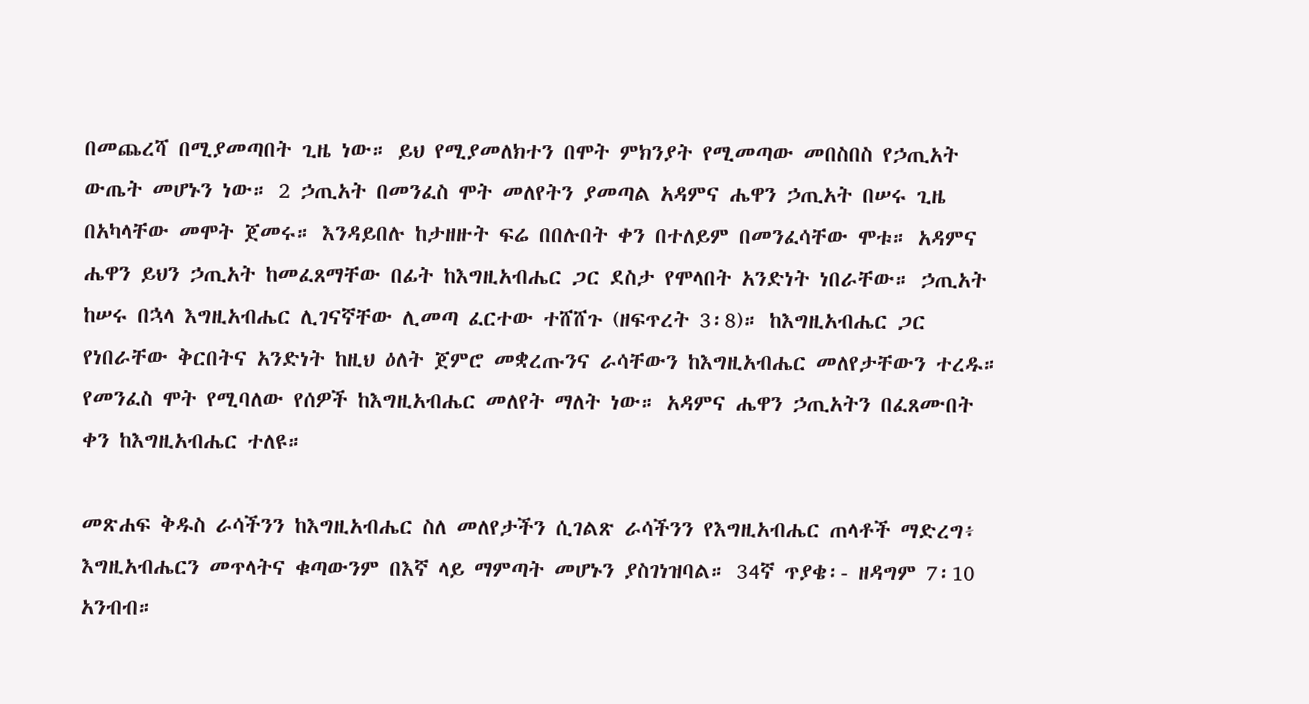በመጨረሻ በሚያመጣበት ጊዜ ነው። ይህ የሚያመለክተን በሞት ምክንያት የሚመጣው መበስበስ የኃጢአት ውጤት መሆኑን ነው። 2 ኃጢአት በመንፈስ ሞት መለየትን ያመጣል አዳምና ሔዋን ኃጢአት በሠሩ ጊዜ በአካላቸው መሞት ጀመሩ። እንዳይበሉ ከታዘዙት ፍሬ በበሉበት ቀን በተለይም በመንፈሳቸው ሞቱ። አዳምና ሔዋን ይህን ኃጢአት ከመፈጸማቸው በፊት ከእግዚአብሔር ጋር ደስታ የሞላበት አንድነት ነበራቸው። ኃጢአት ከሠሩ በኋላ እግዚአብሔር ሊገናኛቸው ሊመጣ ፈርተው ተሸሸጉ (ዘፍጥረት 3፡8)። ከእግዚአብሔር ጋር የነበራቸው ቅርበትና አንድነት ከዚህ ዕለት ጀምሮ መቋረጡንና ራሳቸውን ከእግዚአብሔር መለየታቸውን ተረዱ። የመንፈስ ሞት የሚባለው የሰዎች ከእግዚአብሔር መለየት ማለት ነው። አዳምና ሔዋን ኃጢአትን በፈጸሙበት ቀን ከእግዚአብሔር ተለዩ።

መጽሐፍ ቅዱስ ራሳችንን ከእግዚአብሔር ስለ መለየታችን ሲገልጽ ራሳችንን የእግዚአብሔር ጠላቶች ማድረግ፥ እግዚአብሔርን መጥላትና ቁጣውንም በእኛ ላይ ማምጣት መሆኑን ያስገነዝባል። 34ኛ ጥያቄ፡- ዘዳግም 7፡10 አንብብ።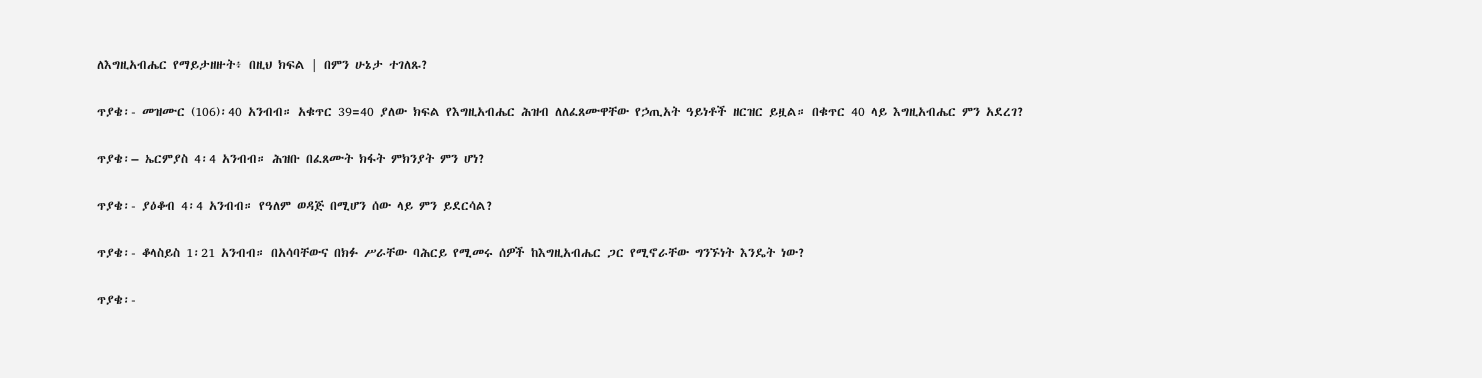ለእግዚአብሔር የማይታዘዙት፥ በዚህ ክፍል | በምን ሁኔታ ተገለጹ?

ጥያቄ፡- መዝሙር (106)፡40 አንብብ። አቁጥር 39=40 ያለው ክፍል የእግዚአብሔር ሕዝብ ለለፈጸሙዋቸው የኃጢአት ዓይነቶች ዘርዝር ይዟል። በቁጥር 40 ላይ እግዚአብሔር ምን አደረገ?

ጥያቄ፡– ኤርምያስ 4፡4 አንብብ። ሕዝቡ በፈጸሙት ክፋት ምክንያት ምን ሆነ?

ጥያቄ፡- ያዕቆብ 4፡4 አንብብ። የዓለም ወዳጅ በሚሆን ሰው ላይ ምን ይደርሳል?

ጥያቄ፡- ቆላስይስ 1፡21 አንብብ። በአሳባቸውና በክፉ ሥራቸው ባሕርይ የሚመሩ ሰዎች ከእግዚአብሔር ጋር የሚኖራቸው ግንኙነት እንዴት ነው?

ጥያቄ፡-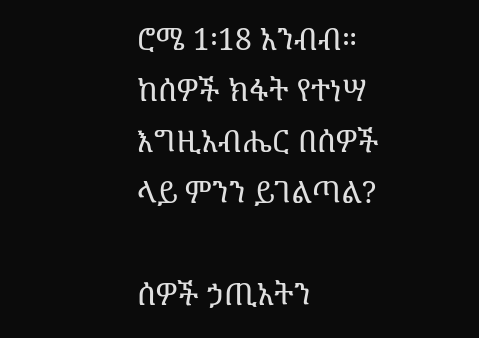ሮሜ 1፡18 አንብብ። ከሰዎች ክፋት የተነሣ እግዚአብሔር በሰዎች ላይ ምንን ይገልጣል?

ሰዎች ኃጢአትን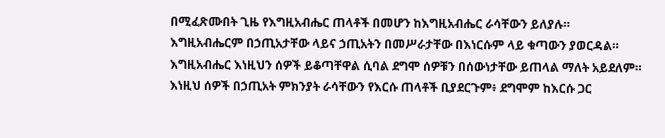በሚፈጽሙበት ጊዜ የእግዚአብሔር ጠላቶች በመሆን ከእግዚአብሔር ራሳቸውን ይለያሉ። እግዚአብሔርም በኃጢአታቸው ላይና ኃጢአትን በመሥራታቸው በእነርሱም ላይ ቁጣውን ያወርዳል። እግዚአብሔር እነዚህን ሰዎች ይቆጣቸዋል ሲባል ደግሞ ሰዎቹን በሰውነታቸው ይጠላል ማለት አይደለም። እነዚህ ሰዎች በኃጢአት ምክንያት ራሳቸውን የእርሱ ጠላቶች ቢያደርጉም፥ ደግሞም ከእርሱ ጋር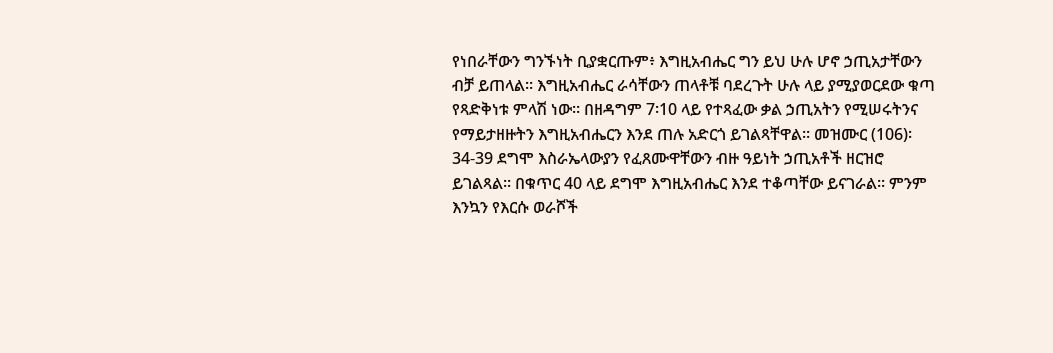የነበራቸውን ግንኙነት ቢያቋርጡም፥ እግዚአብሔር ግን ይህ ሁሉ ሆኖ ኃጢአታቸውን ብቻ ይጠላል። እግዚአብሔር ራሳቸውን ጠላቶቹ ባደረጉት ሁሉ ላይ ያሚያወርደው ቁጣ የጻድቅነቱ ምላሽ ነው። በዘዳግም 7፡10 ላይ የተጻፈው ቃል ኃጢአትን የሚሠሩትንና የማይታዘዙትን እግዚአብሔርን እንደ ጠሉ አድርጎ ይገልጻቸዋል። መዝሙር (106)፡34-39 ደግሞ እስራኤላውያን የፈጸሙዋቸውን ብዙ ዓይነት ኃጢአቶች ዘርዝሮ ይገልጻል። በቁጥር 40 ላይ ደግሞ እግዚአብሔር እንደ ተቆጣቸው ይናገራል። ምንም እንኳን የእርሱ ወራሾች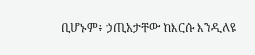ቢሆኑም፥ ኃጢአታቸው ከእርሱ እንዲለዩ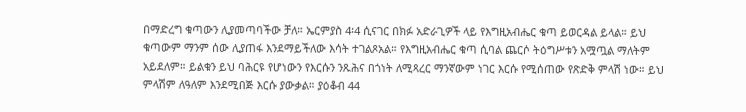በማድረግ ቁጣውን ሊያመጣባችው ቻለ። ኤርምያስ 4፡4 ሲናገር በክፉ አድራጊዎች ላይ የእግዚአብሔር ቁጣ ይወርዳል ይላል። ይህ ቁጣውም ማንም ሰው ሊያጠፋ እንደማይችለው እሳት ተገልጾአል። የእግዚአብሔር ቁጣ ሲባል ጨርሶ ትዕግሥቱን አሟጧል ማለትም አይደለም። ይልቁን ይህ ባሕርዩ የሆነውን የእርሱን ንጹሕና በጎነት ለሚጻረር ማንኛውም ነገር እርሱ የሚሰጠው የጽድቅ ምላሽ ነው። ይህ ምላሽም ለዓለም እንደሚበጅ እርሱ ያውቃል። ያዕቆብ 44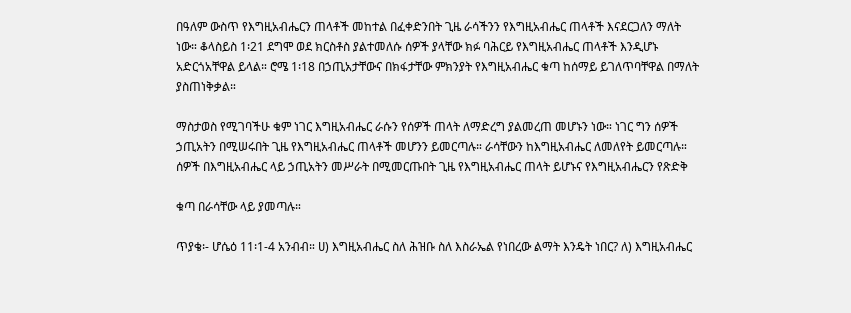በዓለም ውስጥ የእግዚአብሔርን ጠላቶች መከተል በፈቀድንበት ጊዜ ራሳችንን የእግዚአብሔር ጠላቶች እናደርጋለን ማለት ነው። ቆላስይስ 1፡21 ደግሞ ወደ ክርስቶስ ያልተመለሱ ሰዎች ያላቸው ክፉ ባሕርይ የእግዚአብሔር ጠላቶች እንዲሆኑ አድርጎአቸዋል ይላል። ሮሜ 1፡18 በኃጢአታቸውና በክፋታቸው ምክንያት የእግዚአብሔር ቁጣ ከሰማይ ይገለጥባቸዋል በማለት ያስጠነቅቃል።

ማስታወስ የሚገባችሁ ቁም ነገር እግዚአብሔር ራሱን የሰዎች ጠላት ለማድረግ ያልመረጠ መሆኑን ነው። ነገር ግን ሰዎች ኃጢአትን በሚሠሩበት ጊዜ የእግዚአብሔር ጠላቶች መሆንን ይመርጣሉ። ራሳቸውን ከእግዚአብሔር ለመለየት ይመርጣሉ። ሰዎች በእግዚአብሔር ላይ ኃጢአትን መሥራት በሚመርጡበት ጊዜ የእግዚአብሔር ጠላት ይሆኑና የእግዚአብሔርን የጽድቅ

ቁጣ በራሳቸው ላይ ያመጣሉ።

ጥያቄ፡- ሆሴዕ 11፡1-4 አንብብ። ሀ) እግዚአብሔር ስለ ሕዝቡ ስለ እስራኤል የነበረው ልማት እንዴት ነበር? ለ) እግዚአብሔር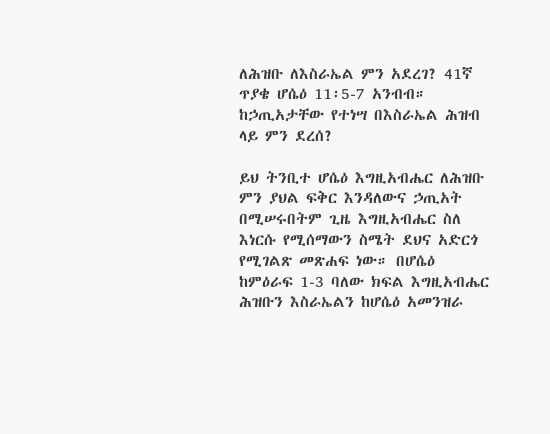ለሕዝቡ ለእስራኤል ምን አደረገ? 41ኛ ጥያቄ ሆሴዕ 11፡5-7 አንብብ። ከኃጢአታቸው የተነሣ በእስራኤል ሕዝብ ላይ ምን ደረሰ?

ይህ ትንቢተ ሆሴዕ እግዚአብሔር ለሕዝቡ ምን ያህል ፍቅር እንዳለውና ኃጢአት በሚሠሩበትም ጊዜ እግዚአብሔር ስለ እነርሱ የሚሰማውን ስሜት ደህና አድርጎ የሚገልጽ መጽሐፍ ነው። በሆሴዕ ከምዕራፍ 1-3 ባለው ክፍል እግዚአብሔር ሕዝቡን እስራኤልን ከሆሴዕ አመንዝራ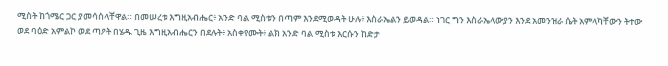ሚስት ከጎሜር ጋር ያመሳስላቸዋል። በመሠረቱ እግዚአብሔር፥ አንድ ባል ሚስቱን በጣም እንደሚወዳት ሁሉ፥ እስራኤልን ይወዳል። ነገር ግን እስራኤላውያን እንደ አመንዝራ ሴት አምላካቸውን ትተው ወደ ባዕድ አምልኮ ወደ ጣዖት በሄዱ ጊዜ እግዚአብሔርን በደሉት፥ አስቀየሙት፥ ልክ አንድ ባል ሚስቱ እርሱን ከድታ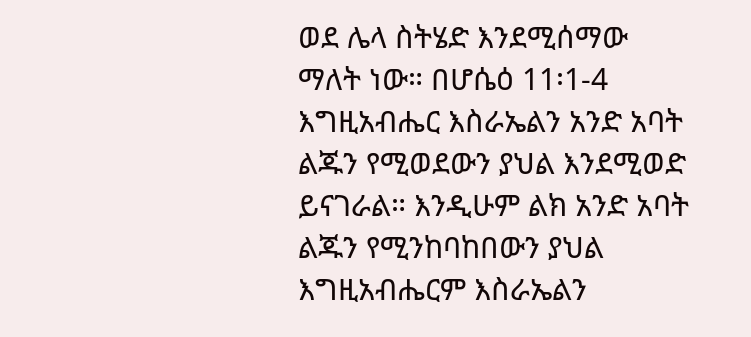ወደ ሌላ ስትሄድ እንደሚሰማው ማለት ነው። በሆሴዕ 11፡1-4 እግዚአብሔር እስራኤልን አንድ አባት ልጁን የሚወደውን ያህል እንደሚወድ ይናገራል። እንዲሁም ልክ አንድ አባት ልጁን የሚንከባከበውን ያህል እግዚአብሔርም እስራኤልን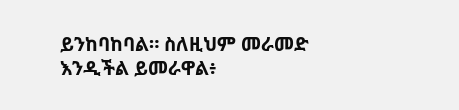ይንከባከባል። ስለዚህም መራመድ እንዲችል ይመራዋል፥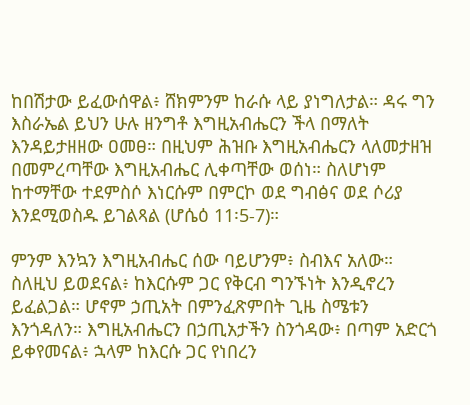ከበሽታው ይፈውሰዋል፥ ሸክምንም ከራሱ ላይ ያነግለታል። ዳሩ ግን እስራኤል ይህን ሁሉ ዘንግቶ እግዚአብሔርን ችላ በማለት እንዳይታዘዘው ዐመፀ። በዚህም ሕዝቡ እግዚአብሔርን ላለመታዘዝ በመምረጣቸው እግዚአብሔር ሊቀጣቸው ወሰነ። ስለሆነም ከተማቸው ተደምስሶ እነርሱም በምርኮ ወደ ግብፅና ወደ ሶሪያ እንደሚወስዱ ይገልጻል (ሆሴዕ 11፡5-7)።

ምንም እንኳን እግዚአብሔር ሰው ባይሆንም፥ ስብእና አለው። ስለዚህ ይወደናል፥ ከእርሱም ጋር የቅርብ ግንኙነት እንዲኖረን ይፈልጋል። ሆኖም ኃጢአት በምንፈጽምበት ጊዜ ስሜቱን እንጎዳለን። እግዚአብሔርን በኃጢአታችን ስንጎዳው፥ በጣም አድርጎ ይቀየመናል፥ ኋላም ከእርሱ ጋር የነበረን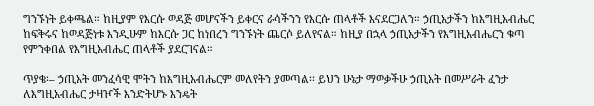ግንኙነት ይቀጫል። ከዚያም የእርሱ ወዳጅ መሆናችን ይቀርና ራሳችንን የእርሱ ጠላቶች እናደርጋለን። ኃጢአታችን ከእግዚአብሔር ከፍቅሩና ከወዳጅነቱ እንዲሁም ከእርሱ ጋር ከነበረን ግንኙነት ጨርሶ ይለየናል። ከዚያ በኋላ ኃጢአታችን የእግዚአብሔርን ቁጣ የምንቀበል የእግዚአብሔር ጠላቶች ያደርገናል።

ጥያቄ፡– ኃጢአት መንፈሳዊ ሞትን ከእግዚአብሔርም መለየትን ያመጣል፡፡ ይህን ሁኔታ ማወቃችሁ ኃጢአት በመሥራት ፈንታ ለእግዚአብሔር ታዛዦች እንድትሆኑ እንዴት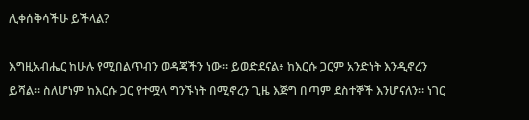ሊቀሰቅሳችሁ ይችላል?

እግዚአብሔር ከሁሉ የሚበልጥብን ወዳጃችን ነው። ይወድደናል፥ ከእርሱ ጋርም አንድነት እንዲኖረን ይሻል። ስለሆነም ከእርሱ ጋር የተሟላ ግንኙነት በሚኖረን ጊዜ እጅግ በጣም ደስተኞች እንሆናለን። ነገር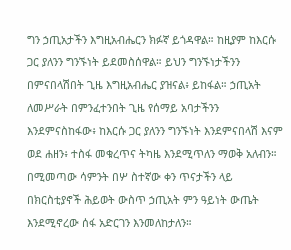ግን ኃጢአታችን እግዚአብሔርን ክፉኛ ይጎዳዋል። ከዚያም ከእርሱ ጋር ያለንን ግንኙነት ይደመስሰዋል። ይህን ግንኙነታችንን በምናበላሽበት ጊዜ እግዚአብሔር ያዝናል፥ ይከፋል። ኃጢአት ለመሥራት በምንፈተንበት ጊዜ የሰማይ አባታችንን እንደምናስከፋው፥ ከእርሱ ጋር ያለንን ግንኙነት እንደምናበላሽ እናም ወደ ሐዘን፥ ተስፋ መቁረጥና ትካዜ እንደሚጥለን ማወቅ አለብን። በሚመጣው ሳምንት በሦ ስተኛው ቀን ጥናታችን ላይ በክርስቲያኖች ሕይወት ውስጥ ኃጢአት ምን ዓይነት ውጤት እንደሚኖረው ሰፋ አድርገን እንመለከታለን።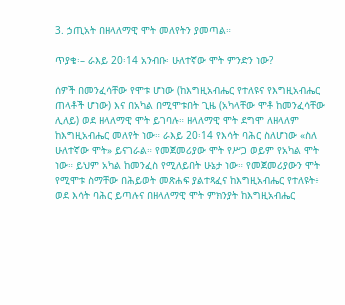3. ኃጢአት በዘላለማዊ ሞት መለየትን ያመጣል።

ጥያቄ፡– ራእይ 20፡14 አንብቡ፡ ሁለተኛው ሞት ምንድን ነው?

ሰዎች በመንፈሳቸው የሞቱ ሆነው (ከእግዚአብሔር የተለዩና የእግዚአብሔር ጠላቶች ሆነው) እና በአካል በሚሞቱበት ጊዜ (አካላቸው ሞቶ ከመንፈሳቸው ሊለይ) ወደ ዘላለማዊ ሞት ይገባሉ። ዘላለማዊ ሞት ደግሞ ለዘላለም ከእግዚአብሔር መለየት ነው። ራእይ 20፡14 የእሳት ባሕር ስለሆነው «ስለ ሁለተኛው ሞት» ይናገራል። የመጀመሪያው ሞት የሥጋ ወይም የአካል ሞት ነው። ይህም አካል ከመንፈስ የሚለይበት ሁኔታ ነው። የመጀመሪያውን ሞት የሚሞቱ ስማቸው በሕይወት መጽሐፍ ያልተጻፈና ከእግዚአብሔር የተለዩት፥ ወደ እሳት ባሕር ይጣሉና በዘላለማዊ ሞት ምክንያት ከእግዚአብሔር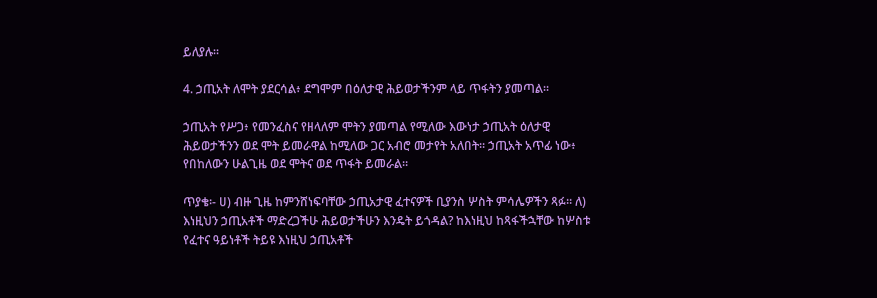ይለያሉ።

4. ኃጢአት ለሞት ያደርሳል፥ ደግሞም በዕለታዊ ሕይወታችንም ላይ ጥፋትን ያመጣል።

ኃጢአት የሥጋ፥ የመንፈስና የዘላለም ሞትን ያመጣል የሚለው እውነታ ኃጢአት ዕለታዊ ሕይወታችንን ወደ ሞት ይመራዋል ከሚለው ጋር አብሮ መታየት አለበት። ኃጢአት አጥፊ ነው፥ የበከለውን ሁልጊዜ ወደ ሞትና ወደ ጥፋት ይመራል።

ጥያቄ፡- ሀ) ብዙ ጊዜ ከምንሸነፍባቸው ኃጢአታዊ ፈተናዎች ቢያንስ ሦስት ምሳሌዎችን ጻፉ። ለ) እነዚህን ኃጢአቶች ማድረጋችሁ ሕይወታችሁን እንዴት ይጎዳል? ከእነዚህ ከጻፋችኋቸው ከሦስቱ የፈተና ዓይነቶች ትይዩ እነዚህ ኃጢአቶች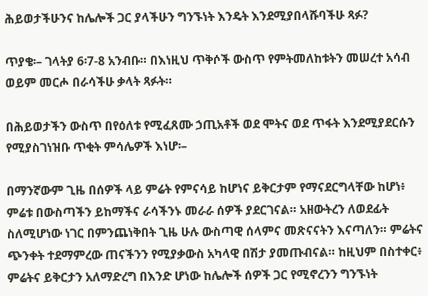ሕይወታችሁንና ከሌሎች ጋር ያላችሁን ግንኙነት እንዴት እንደሚያበላሹባችሁ ጻፉ?

ጥያቄ፡– ገላትያ 6፡7-8 አንብቡ። በእነዚህ ጥቅሶች ውስጥ የምትመለከቱትን መሠረተ አሳብ ወይም መርሖ በራሳችሁ ቃላት ጻፉት።

በሕይወታችን ውስጥ በየዕለቱ የሚፈጸሙ ኃጢአቶች ወደ ሞትና ወደ ጥፋት እንደሚያደርሱን የሚያስገነዝቡ ጥቂት ምሳሌዎች እነሆ፡–

በማንኛውም ጊዜ በሰዎች ላይ ምሬት የምናሳይ ከሆነና ይቅርታም የማናደርግላቸው ከሆነ፥ ምሬቱ በውስጣችን ይከማችና ራሳችንኑ መራራ ሰዎች ያደርገናል። አዘውትረን ለወደፊት ስለሚሆነው ነገር በምንጨነቅበት ጊዜ ሁሉ ውስጣዊ ሰላምና መጽናናትን እናጣለን። ምሬትና ጭንቀት ተደማምረው ጠናችንን የሚያቃውስ አካላዊ በሽታ ያመጡብናል። ከዚህም በስተቀር፥ ምሬትና ይቅርታን አለማድረግ በእንድ ሆነው ከሌሎች ሰዎች ጋር የሚኖረንን ግንኙነት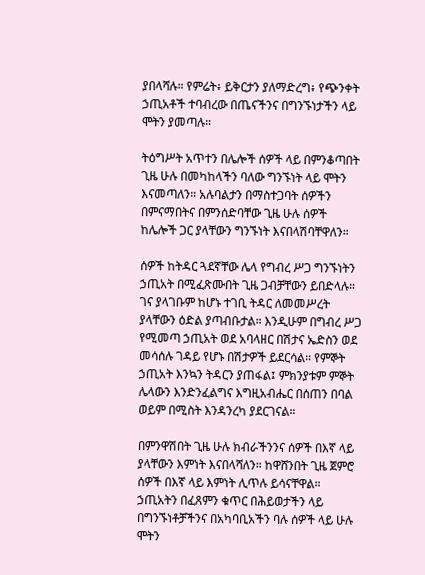ያበላሻሉ። የምሬት፥ ይቅርታን ያለማድረግ፥ የጭንቀት ኃጢአቶች ተባብረው በጤናችንና በግንኙነታችን ላይ ሞትን ያመጣሉ።

ትዕግሥት አጥተን በሌሎች ሰዎች ላይ በምንቆጣበት ጊዜ ሁሉ በመካከላችን ባለው ግንኙነት ላይ ሞትን እናመጣለን። አሉባልታን በማስተጋባት ሰዎችን በምናማበትና በምንሰድባቸው ጊዜ ሁሉ ሰዎች ከሌሎች ጋር ያላቸውን ግንኙነት እናበላሽባቸዋለን።

ሰዎች ከትዳር ጓደኛቸው ሌላ የግብረ ሥጋ ግንኙነትን ኃጢአት በሚፈጽሙበት ጊዜ ጋብቻቸውን ይበድላሉ። ገና ያላገቡም ከሆኑ ተገቢ ትዳር ለመመሥረት ያላቸውን ዕድል ያጣብቡታል። እንዲሁም በግብረ ሥጋ የሚመጣ ኃጢአት ወደ አባላዘር በሽታና ኤድስን ወደ መሳሰሉ ገዳይ የሆኑ በሽታዎች ይደርሳል። የምኞት ኃጢአት እንኳን ትዳርን ያጠፋል፤ ምክንያቱም ምኞት ሌላውን እንድንፈልግና እግዚአብሔር በሰጠን በባል ወይም በሚስት እንዳንረካ ያደርገናል።

በምንዋሽበት ጊዜ ሁሉ ክብራችንንና ሰዎች በእኛ ላይ ያላቸውን እምነት እናበላሻለን። ከዋሸንበት ጊዜ ጀምሮ ሰዎች በእኛ ላይ እምነት ሊጥሉ ይሳናቸዋል። ኃጢአትን በፈጸምን ቁጥር በሕይወታችን ላይ በግንኙነቶቻችንና በአካባቢአችን ባሉ ሰዎች ላይ ሁሉ ሞትን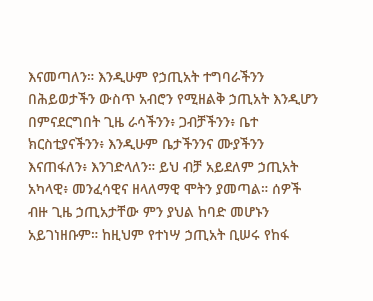እናመጣለን። እንዲሁም የኃጢአት ተግባራችንን በሕይወታችን ውስጥ አብሮን የሚዘልቅ ኃጢአት እንዲሆን በምናደርግበት ጊዜ ራሳችንን፥ ጋብቻችንን፥ ቤተ ክርስቲያናችንን፥ እንዲሁም ቤታችንንና ሙያችንን እናጠፋለን፥ እንገድላለን። ይህ ብቻ አይደለም ኃጢአት አካላዊ፥ መንፈሳዊና ዘላለማዊ ሞትን ያመጣል። ሰዎች ብዙ ጊዜ ኃጢአታቸው ምን ያህል ከባድ መሆኑን አይገነዘቡም። ከዚህም የተነሣ ኃጢአት ቢሠሩ የከፋ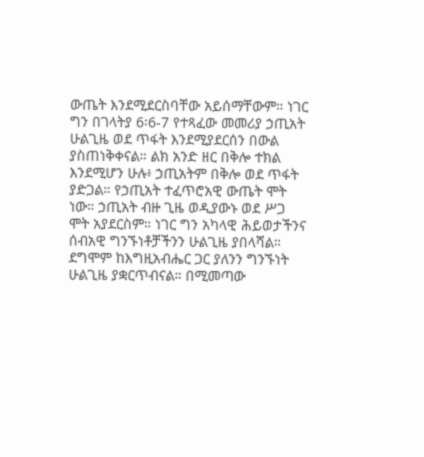ውጤት እንደሚደርስባቸው አይሰማቸውም። ነገር ግን በገላትያ 6፡6-7 የተጻፈው መመሪያ ኃጢአት ሁልጊዜ ወደ ጥፋት እንደሚያደርሰን በውል ያስጠነቅቀናል። ልክ አንድ ዘር በቅሎ ተክል እንደሚሆን ሁሉ፥ ኃጢአትም በቅሎ ወደ ጥፋት ያድጋል። የኃጢአት ተፈጥሮአዊ ውጤት ሞት ነው። ኃጢአት ብዙ ጊዜ ወዲያውኑ ወደ ሥጋ ሞት አያደርስም። ነገር ግን አካላዊ ሕይወታችንና ሰብአዊ ግንኙነቶቻችንን ሁልጊዜ ያበላሻል። ደግሞም ከእግዚአብሔር ጋር ያለንን ግንኙነት ሁልጊዜ ያቋርጥብናል። በሚመጣው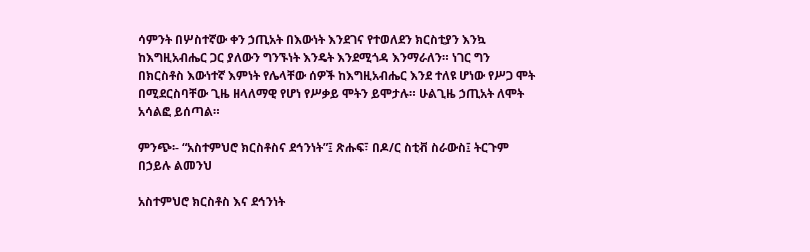ሳምንት በሦስተኛው ቀን ኃጢአት በእውነት እንደገና የተወለደን ክርስቲያን እንኳ ከእግዚአብሔር ጋር ያለውን ግንኙነት እንዴት እንደሚጎዳ እንማራለን። ነገር ግን በክርስቶስ እውነተኛ እምነት የሌላቸው ሰዎች ከእግዚአብሔር እንደ ተለዩ ሆነው የሥጋ ሞት በሚደርስባቸው ጊዜ ዘላለማዊ የሆነ የሥቃይ ሞትን ይሞታሉ። ሁልጊዜ ኃጢአት ለሞት አሳልፎ ይሰጣል።

ምንጭ፡- “አስተምህሮ ክርስቶስና ደኅንነት”፤ ጽሑፍ፣ በዶ/ር ስቲቭ ስራውስ፤ ትርጉም በኃይሉ ልመንህ

አስተምህሮ ክርስቶስ እና ደኅንነት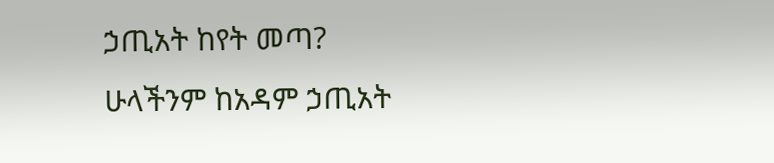ኃጢአት ከየት መጣ?  ሁላችንም ከአዳም ኃጢአት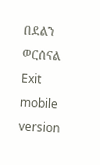በደልን ወርሰናል
Exit mobile version